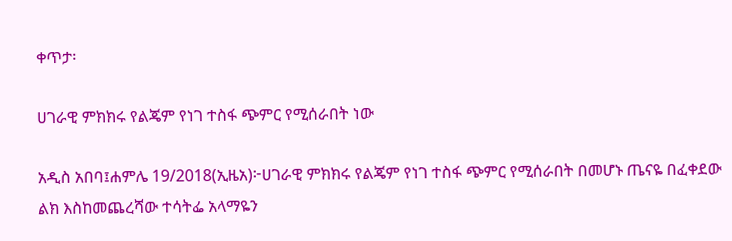ቀጥታ፡

ሀገራዊ ምክክሩ የልጄም የነገ ተስፋ ጭምር የሚሰራበት ነው

አዲስ አበባ፤ሐምሌ 19/2018(ኢዜአ)፦ሀገራዊ ምክክሩ የልጄም የነገ ተስፋ ጭምር የሚሰራበት በመሆኑ ጤናዬ በፈቀደው ልክ እስከመጨረሻው ተሳትፌ አላማዬን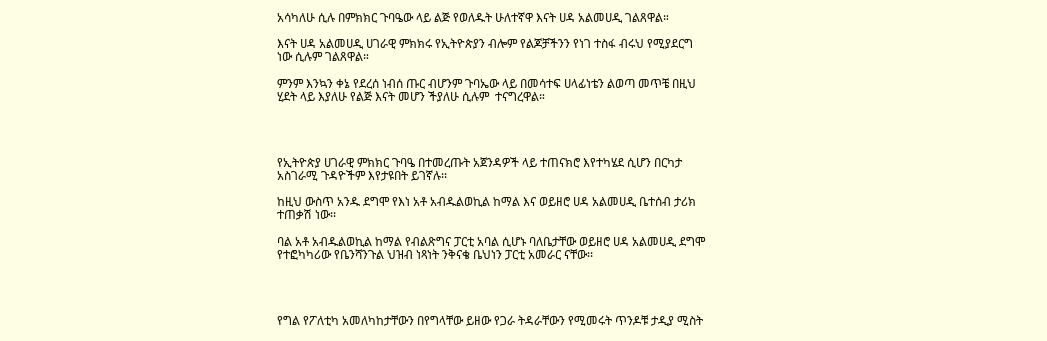አሳካለሁ ሲሉ በምክክር ጉባዔው ላይ ልጅ የወለዱት ሁለተኛዋ እናት ሀዳ አልመሀዲ ገልጸዋል።

እናት ሀዳ አልመሀዲ ሀገራዊ ምክክሩ የኢትዮጵያን ብሎም የልጆቻችንን የነገ ተስፋ ብሩህ የሚያደርግ ነው ሲሉም ገልጸዋል።

ምንም እንኳን ቀኔ የደረሰ ነብሰ ጡር ብሆንም ጉባኤው ላይ በመሳተፍ ሀላፊነቴን ልወጣ መጥቼ በዚህ ሂደት ላይ እያለሁ የልጅ እናት መሆን ችያለሁ ሲሉም  ተናግረዋል።




የኢትዮጵያ ሀገራዊ ምክክር ጉባዔ በተመረጡት አጀንዳዎች ላይ ተጠናክሮ እየተካሄደ ሲሆን በርካታ አስገራሚ ጉዳዮችም እየታዩበት ይገኛሉ፡፡

ከዚህ ውስጥ አንዱ ደግሞ የእነ አቶ አብዱልወኪል ከማል እና ወይዘሮ ሀዳ አልመሀዲ ቤተሰብ ታሪክ ተጠቃሽ ነው፡፡

ባል አቶ አብዱልወኪል ከማል የብልጽግና ፓርቲ አባል ሲሆኑ ባለቤታቸው ወይዘሮ ሀዳ አልመሀዲ ደግሞ የተፎካካሪው የቤንሻንጉል ህዝብ ነጻነት ንቅናቄ ቤህነን ፓርቲ አመራር ናቸው፡፡




የግል የፖለቲካ አመለካከታቸውን በየግላቸው ይዘው የጋራ ትዳራቸውን የሚመሩት ጥንዶቹ ታዲያ ሚስት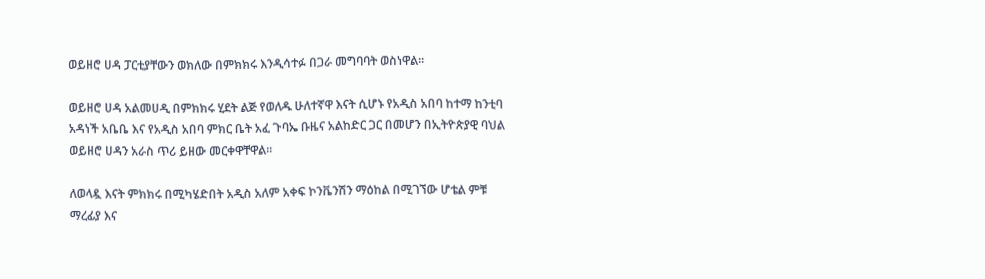ወይዘሮ ሀዳ ፓርቲያቸውን ወክለው በምክክሩ እንዲሳተፉ በጋራ መግባባት ወስነዋል፡፡

ወይዘሮ ሀዳ አልመሀዲ በምክክሩ ሂደት ልጅ የወለዱ ሁለተኛዋ እናት ሲሆኑ የአዲስ አበባ ከተማ ከንቲባ አዳነች አቤቤ እና የአዲስ አበባ ምክር ቤት አፈ ጉባኤ ቡዜና አልከድር ጋር በመሆን በኢትዮጵያዊ ባህል ወይዘሮ ሀዳን አራስ ጥሪ ይዘው መርቀዋቸዋል፡፡

ለወላዷ እናት ምክክሩ በሚካሄድበት አዲስ አለም አቀፍ ኮንቬንሽን ማዕከል በሚገኘው ሆቴል ምቹ ማረፊያ እና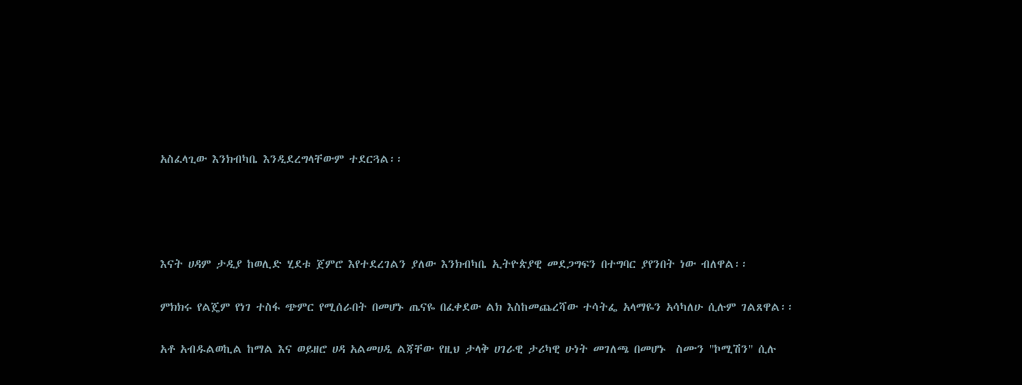አስፈላጊው እንክብካቤ እንዲደረግላቸውም ተደርጓል፡፡




እናት ሀዳም ታዲያ ከወሊድ ሂደቱ ጀምሮ እየተደረገልን ያለው እንክብካቤ ኢትዮጵያዊ መደጋግፍን በተግባር ያየንበት ነው ብለዋል፡፡

ምክክሩ የልጄም የነገ ተስፋ ጭምር የሚሰራበት በመሆኑ ጤናዬ በፈቀደው ልክ እስከመጨረሻው ተሳትፌ አላማዬን አሳካለሁ ሲሉም ገልጸዋል፡፡

አቶ አብዱልወኪል ከማል እና ወይዘሮ ሀዳ አልመሀዲ ልጃቸው የዚህ ታላቅ ሀገራዊ ታሪካዊ ሁነት መገለጫ በመሆኑ  ስሙን "ኮሚሽን" ሲሉ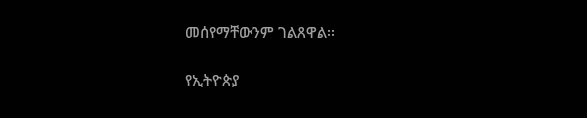መሰየማቸውንም ገልጸዋል፡፡

የኢትዮጵያ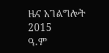ዜና አገልግሎት
2015
ዓ.ም